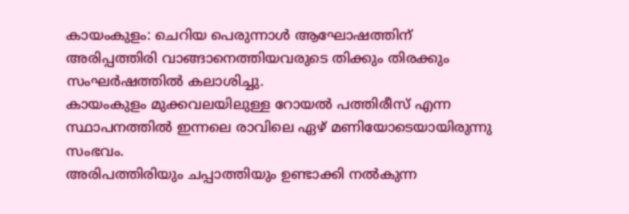കായംകുളം: ചെറിയ പെരുന്നാൾ ആഘോഷത്തിന് അരിപ്പത്തിരി വാങ്ങാനെത്തിയവരുടെ തിക്കും തിരക്കും സംഘർഷത്തിൽ കലാശിച്ചു.
കായംകുളം മുക്കവലയിലുള്ള റോയൽ പത്തിരീസ് എന്ന സ്ഥാപനത്തിൽ ഇന്നലെ രാവിലെ ഏഴ് മണിയോടെയായിരുന്നു സംഭവം.
അരിപത്തിരിയും ചപ്പാത്തിയും ഉണ്ടാക്കി നൽകുന്ന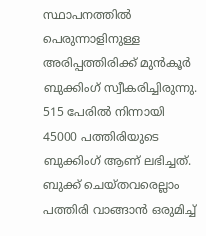സ്ഥാപനത്തിൽ പെരുന്നാളിനുള്ള അരിപ്പത്തിരിക്ക് മുൻകൂർ ബുക്കിംഗ് സ്വീകരിച്ചിരുന്നു. 515 പേരിൽ നിന്നായി 45000 പത്തിരിയുടെ ബുക്കിംഗ് ആണ് ലഭിച്ചത്.
ബുക്ക് ചെയ്തവരെല്ലാം പത്തിരി വാങ്ങാൻ ഒരുമിച്ച്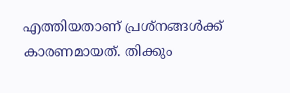എത്തിയതാണ് പ്രശ്നങ്ങൾക്ക് കാരണമായത്. തിക്കും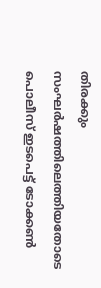തിരക്കും സംഘർഷത്തിലെത്തിയതോടെ പൊലീസ് ഇടപെട്ട് ടോക്കൺ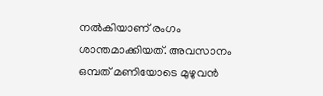നൽകിയാണ് രംഗം ശാന്തമാക്കിയത്. അവസാനം ഒമ്പത് മണിയോടെ മുഴുവൻ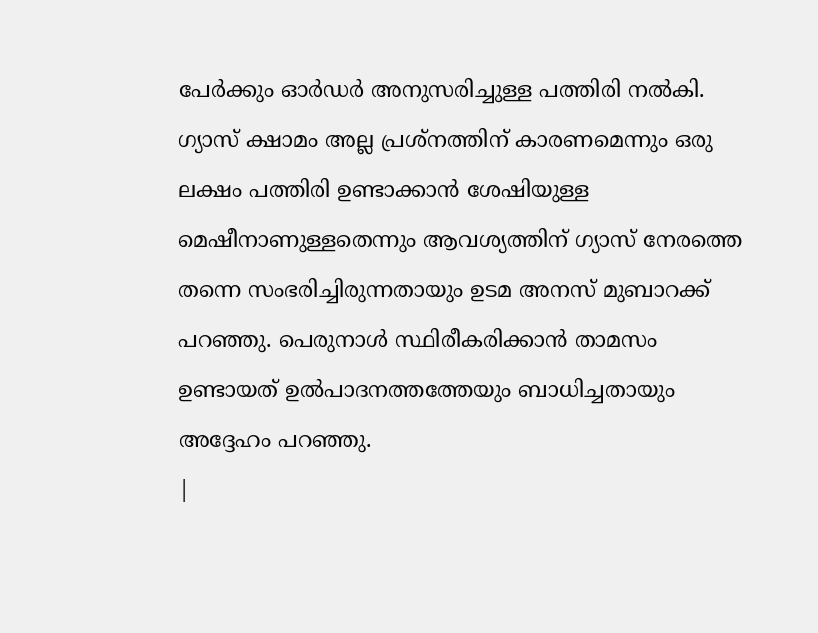പേർക്കും ഓർഡർ അനുസരിച്ചുള്ള പത്തിരി നൽകി. ഗ്യാസ് ക്ഷാമം അല്ല പ്രശ്നത്തിന് കാരണമെന്നും ഒരു ലക്ഷം പത്തിരി ഉണ്ടാക്കാൻ ശേഷിയുള്ള മെഷീനാണുള്ളതെന്നും ആവശ്യത്തിന് ഗ്യാസ് നേരത്തെ തന്നെ സംഭരിച്ചിരുന്നതായും ഉടമ അനസ് മുബാറക്ക് പറഞ്ഞു. പെരുനാൾ സ്ഥിരീകരിക്കാൻ താമസം ഉണ്ടായത് ഉൽപാദനത്തത്തേയും ബാധിച്ചതായും അദ്ദേഹം പറഞ്ഞു.
|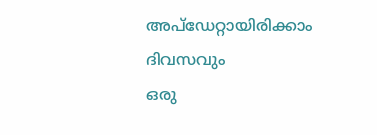അപ്ഡേറ്റായിരിക്കാം ദിവസവും
ഒരു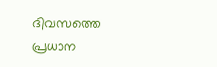ദിവസത്തെ പ്രധാന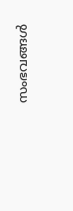സംഭവങ്ങൾ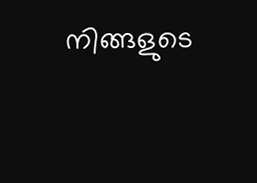നിങ്ങളുടെ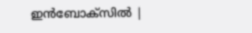ഇൻബോക്സിൽ |